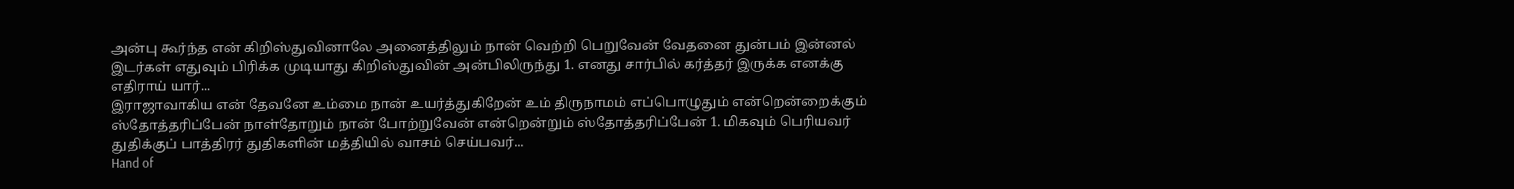அன்பு கூர்ந்த என் கிறிஸ்துவினாலே அனைத்திலும் நான் வெற்றி பெறுவேன் வேதனை துன்பம் இன்னல் இடர்கள் எதுவும் பிரிக்க முடியாது கிறிஸ்துவின் அன்பிலிருந்து 1. எனது சார்பில் கர்த்தர் இருக்க எனக்கு எதிராய் யார்...
இராஜாவாகிய என் தேவனே உம்மை நான் உயர்த்துகிறேன் உம் திருநாமம் எப்பொழுதும் என்றென்றைக்கும் ஸ்தோத்தரிப்பேன் நாள்தோறும் நான் போற்றுவேன் என்றென்றும் ஸ்தோத்தரிப்பேன் 1. மிகவும் பெரியவர் துதிக்குப் பாத்திரர் துதிகளின் மத்தியில் வாசம் செய்பவர்...
Hand of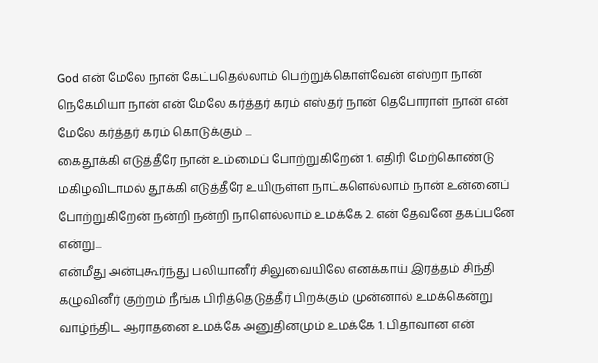God என் மேலே நான் கேட்பதெல்லாம் பெற்றுக்கொள்வேன் எஸ்றா நான் நெகேமியா நான் என் மேலே கர்த்தர் கரம் எஸ்தர் நான் தெபோராள் நான் என் மேலே கர்த்தர் கரம் கொடுக்கும் ...
கைதூக்கி எடுத்தீரே நான் உம்மைப் போற்றுகிறேன் 1. எதிரி மேற்கொண்டு மகிழவிடாமல் தூக்கி எடுத்தீரே உயிருள்ள நாட்களெல்லாம் நான் உன்னைப் போற்றுகிறேன் நன்றி நன்றி நாளெல்லாம் உமக்கே 2. என் தேவனே தகப்பனே என்று...
என்மீது அன்புகூர்ந்து பலியானீர் சிலுவையிலே எனக்காய் இரத்தம் சிந்தி கழுவினீர் குற்றம் நீங்க பிரித்தெடுத்தீர் பிறக்கும் முன்னால் உமக்கென்று வாழ்ந்திட ஆராதனை உமக்கே அனுதினமும் உமக்கே 1. பிதாவான என்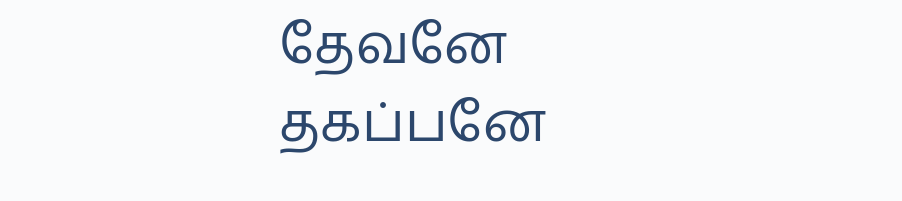தேவனே தகப்பனே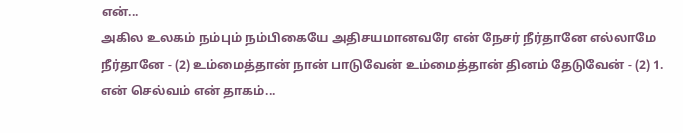என்...
அகில உலகம் நம்பும் நம்பிகையே அதிசயமானவரே என் நேசர் நீர்தானே எல்லாமே நீர்தானே - (2) உம்மைத்தான் நான் பாடுவேன் உம்மைத்தான் தினம் தேடுவேன் - (2) 1. என் செல்வம் என் தாகம்...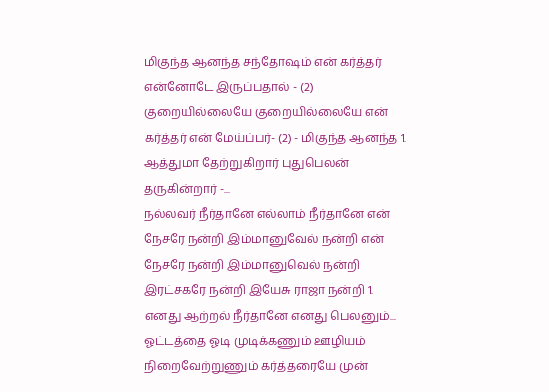மிகுந்த ஆனந்த சந்தோஷம் என் கர்த்தர் என்னோடே இருப்பதால் - (2) குறையில்லையே குறையில்லையே என் கர்த்தர் என் மேய்ப்பர்- (2) - மிகுந்த ஆனந்த 1. ஆத்துமா தேற்றுகிறார் புதுபெலன் தருகின்றார் -...
நல்லவர் நீர்தானே எல்லாம் நீர்தானே என் நேசரே நன்றி இம்மானுவேல் நன்றி என் நேசரே நன்றி இம்மானுவெல் நன்றி இரட்சகரே நன்றி இயேசு ராஜா நன்றி 1. எனது ஆற்றல் நீர்தானே எனது பெலனும்...
ஓட்டத்தை ஓடி முடிக்கணும் ஊழியம் நிறைவேற்றுணும் கர்த்தரையே முன்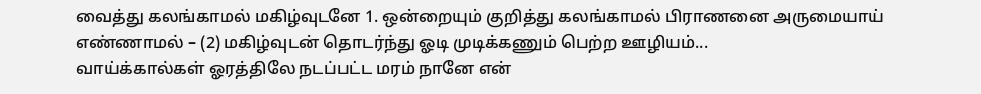வைத்து கலங்காமல் மகிழ்வுடனே 1. ஒன்றையும் குறித்து கலங்காமல் பிராணனை அருமையாய் எண்ணாமல் – (2) மகிழ்வுடன் தொடர்ந்து ஓடி முடிக்கணும் பெற்ற ஊழியம்...
வாய்க்கால்கள் ஓரத்திலே நடப்பட்ட மரம் நானே என்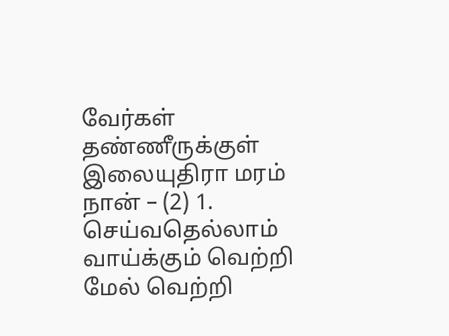வேர்கள் தண்ணீருக்குள் இலையுதிரா மரம் நான் – (2) 1. செய்வதெல்லாம் வாய்க்கும் வெற்றி மேல் வெற்றி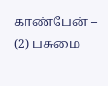காண்பேன் – (2) பசுமை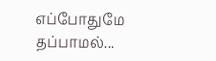எப்போதுமே தப்பாமல்...